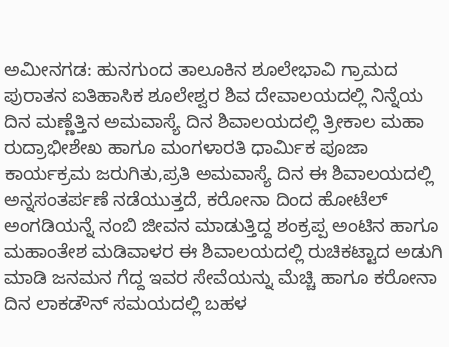ಅಮೀನಗಡ: ಹುನಗುಂದ ತಾಲೂಕಿನ ಶೂಲೇಭಾವಿ ಗ್ರಾಮದ ಪುರಾತನ ಐತಿಹಾಸಿಕ ಶೂಲೇಶ್ವರ ಶಿವ ದೇವಾಲಯದಲ್ಲಿ ನಿನ್ನೆಯ ದಿನ ಮಣ್ಣೆತ್ತಿನ ಅಮವಾಸ್ಯೆ ದಿನ ಶಿವಾಲಯದಲ್ಲಿ ತ್ರೀಕಾಲ ಮಹಾ ರುದ್ರಾಭೀಶೇಖ ಹಾಗೂ ಮಂಗಳಾರತಿ ಧಾರ್ಮಿಕ ಪೂಜಾ ಕಾರ್ಯಕ್ರಮ ಜರುಗಿತು,ಪ್ರತಿ ಅಮವಾಸ್ಯೆ ದಿನ ಈ ಶಿವಾಲಯದಲ್ಲಿ ಅನ್ನಸಂತರ್ಪಣೆ ನಡೆಯುತ್ತದೆ, ಕರೋನಾ ದಿಂದ ಹೋಟೆಲ್ ಅಂಗಡಿಯನ್ನೆ ನಂಬಿ ಜೀವನ ಮಾಡುತ್ತಿದ್ದ ಶಂಕ್ರಪ್ಪ ಅಂಟಿನ ಹಾಗೂ ಮಹಾಂತೇಶ ಮಡಿವಾಳರ ಈ ಶಿವಾಲಯದಲ್ಲಿ ರುಚಿಕಟ್ಟಾದ ಅಡುಗಿ ಮಾಡಿ ಜನಮನ ಗೆದ್ದ ಇವರ ಸೇವೆಯನ್ನು ಮೆಚ್ಚಿ ಹಾಗೂ ಕರೋನಾ ದಿನ ಲಾಕಡೌನ್ ಸಮಯದಲ್ಲಿ ಬಹಳ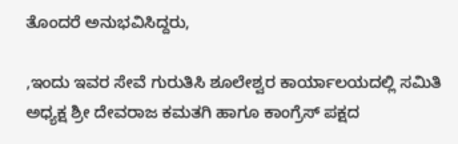ತೊಂದರೆ ಅನುಭವಿಸಿದ್ದರು,

,ಇಂದು ಇವರ ಸೇವೆ ಗುರುತಿಸಿ ಶೂಲೇಶ್ವರ ಕಾರ್ಯಾಲಯದಲ್ಲಿ ಸಮಿತಿ ಅಧ್ಯಕ್ಷ ಶ್ರೀ ದೇವರಾಜ ಕಮತಗಿ ಹಾಗೂ ಕಾಂಗ್ರೆಸ್ ಪಕ್ಷದ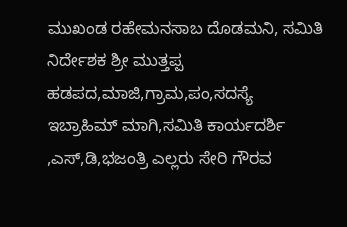ಮುಖಂಡ ರಹೇಮನಸಾಬ ದೊಡಮನಿ, ಸಮಿತಿ ನಿರ್ದೇಶಕ ಶ್ರೀ ಮುತ್ತಪ್ಪ ಹಡಪದ,ಮಾಜಿ,ಗ್ರಾಮ,ಪಂ,ಸದಸ್ಯೆ ಇಬ್ರಾಹಿಮ್ ಮಾಗಿ,ಸಮಿತಿ ಕಾರ್ಯದರ್ಶಿ ,ಎಸ್,ಡಿ,ಭಜಂತ್ರಿ ಎಲ್ಲರು ಸೇರಿ ಗೌರವ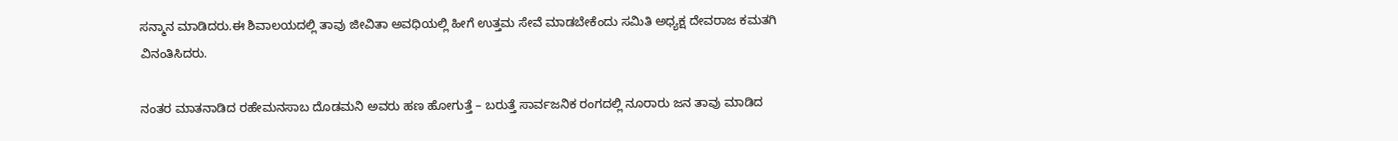ಸನ್ಮಾನ ಮಾಡಿದರು.ಈ ಶಿವಾಲಯದಲ್ಲಿ ತಾವು ಜೀವಿತಾ ಅವಧಿಯಲ್ಲಿ ಹೀಗೆ ಉತ್ತಮ ಸೇವೆ ಮಾಡಬೇಕೆಂದು ಸಮಿತಿ ಅಧ್ಯಕ್ಷ ದೇವರಾಜ ಕಮತಗಿ ವಿನಂತಿಸಿದರು.

ನಂತರ ಮಾತನಾಡಿದ ರಹೇಮನಸಾಬ ದೊಡಮನಿ ಅವರು ಹಣ ಹೋಗುತ್ತೆ – ಬರುತ್ತೆ ಸಾರ್ವಜನಿಕ ರಂಗದಲ್ಲಿ ನೂರಾರು ಜನ ತಾವು ಮಾಡಿದ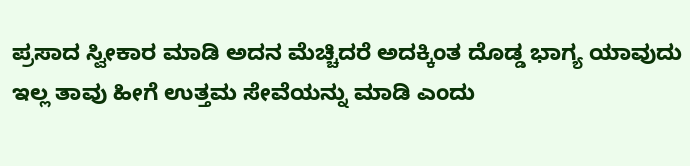ಪ್ರಸಾದ ಸ್ವೀಕಾರ ಮಾಡಿ ಅದನ ಮೆಚ್ಚಿದರೆ ಅದಕ್ಕಿಂತ ದೊಡ್ಡ ಭಾಗ್ಯ ಯಾವುದು ಇಲ್ಲ ತಾವು ಹೀಗೆ ಉತ್ತಮ ಸೇವೆಯನ್ನು ಮಾಡಿ ಎಂದು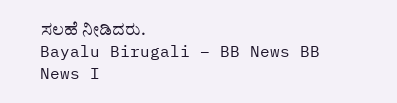ಸಲಹೆ ನೀಡಿದರು.
Bayalu Birugali – BB News BB News I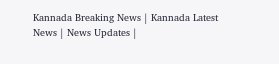Kannada Breaking News | Kannada Latest News | News Updates |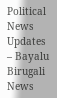Political News Updates – Bayalu Birugali News